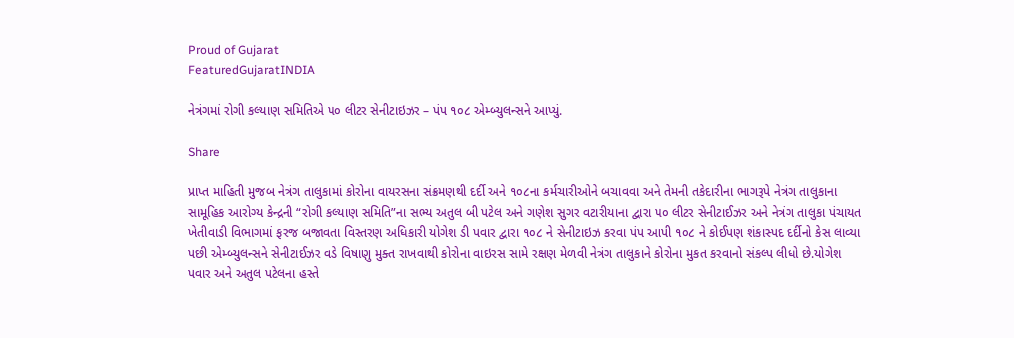Proud of Gujarat
FeaturedGujaratINDIA

નેત્રંગમાં રોગી કલ્યાણ સમિતિએ ૫૦ લીટર સેનીટાઇઝર – પંપ ૧૦૮ એમ્બ્યુલન્સને આપ્યું.

Share

પ્રાપ્ત માહિતી મુજબ નેત્રંગ તાલુકામાં કોરોના વાયરસના સંક્રમણથી દર્દી અને ૧૦૮ના કર્મચારીઓને બચાવવા અને તેમની તકેદારીના ભાગરૂપે નેત્રંગ તાલુકાના સામૂહિક આરોગ્ય કેન્દ્રની “રોગી કલ્યાણ સમિતિ”ના સભ્ય અતુલ બી પટેલ અને ગણેશ સુગર વટારીયાના દ્વારા ૫૦ લીટર સેનીટાઈઝર અને નેત્રંગ તાલુકા પંચાયત ખેતીવાડી વિભાગમાં ફરજ બજાવતા વિસ્તરણ અધિકારી યોગેશ ડી પવાર દ્વારા ૧૦૮ ને સેનીટાઇઝ કરવા પંપ આપી ૧૦૮ ને કોઈપણ શંકાસ્પદ દર્દીનો કેસ લાવ્યા પછી એમ્બ્યુલન્સને સેનીટાઈઝર વડે વિષાણુ મુક્ત રાખવાથી કોરોના વાઇરસ સામે રક્ષણ મેળવી નેત્રંગ તાલુકાને કોરોના મુકત કરવાનો સંકલ્પ લીધો છે.યોગેશ પવાર અને અતુલ પટેલના હસ્તે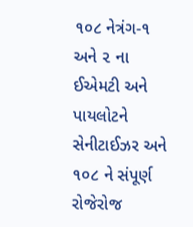૧૦૮ નેત્રંગ-૧ અને ૨ ના ઈએમટી અને પાયલોટને સેનીટાઈઝર અને ૧૦૮ ને સંપૂર્ણ રોજેરોજ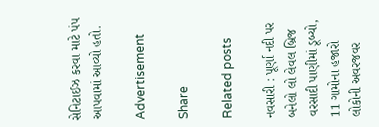સેનિટાઈઝ કરવા માટે પંપ આપવામાં આવ્યો હતો.

Advertisement

Share

Related posts

નવસારી : પૂર્ણા નદી પર બનેલો લો લેવલ બ્રિજ વરસાદી પાણીમાં ડૂબ્યો, 11 ગામોના હજારો લોકોની અવરજવર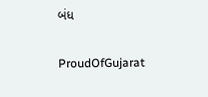બંધ

ProudOfGujarat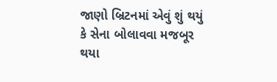જાણો બ્રિટનમાં એવું શું થયું કે સેના બોલાવવા મજબૂર થયા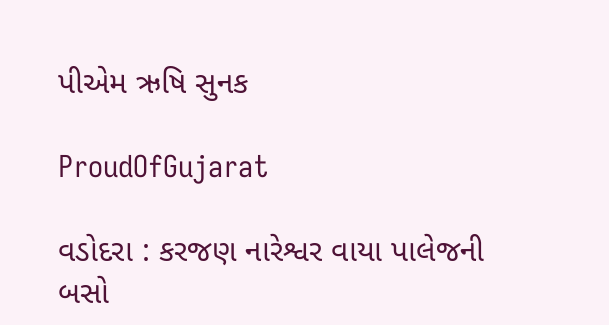પીએમ ઋષિ સુનક

ProudOfGujarat

વડોદરા : કરજણ નારેશ્વર વાયા પાલેજની બસો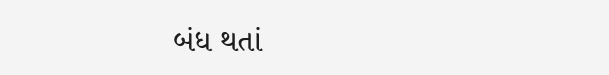બંધ થતાં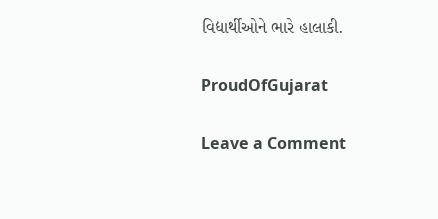વિદ્યાર્થીઓને ભારે હાલાકી.

ProudOfGujarat

Leave a Comment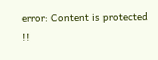error: Content is protected !!